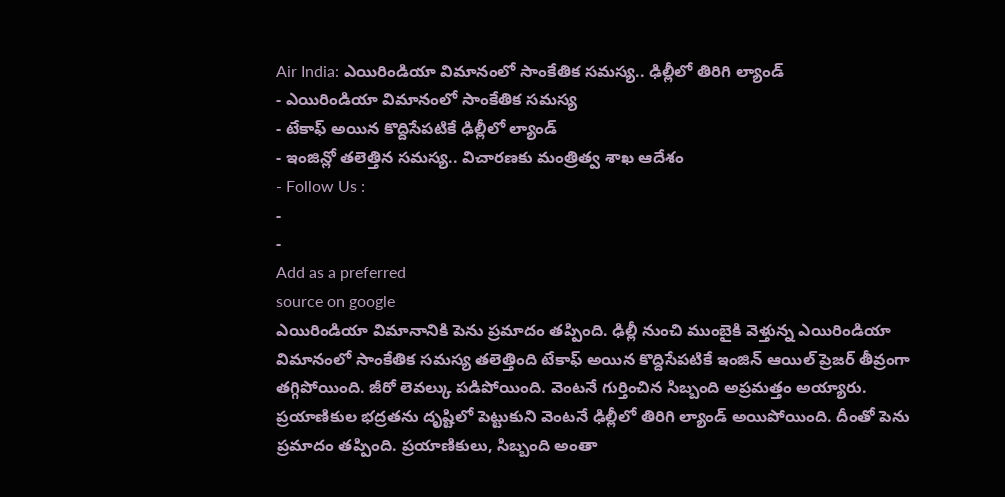Air India: ఎయిరిండియా విమానంలో సాంకేతిక సమస్య.. ఢిల్లీలో తిరిగి ల్యాండ్
- ఎయిరిండియా విమానంలో సాంకేతిక సమస్య
- టేకాఫ్ అయిన కొద్దిసేపటికే ఢిల్లీలో ల్యాండ్
- ఇంజిన్లో తలెత్తిన సమస్య.. విచారణకు మంత్రిత్వ శాఖ ఆదేశం
- Follow Us :
-
-
Add as a preferred
source on google
ఎయిరిండియా విమానానికి పెను ప్రమాదం తప్పింది. ఢిల్లీ నుంచి ముంబైకి వెళ్తున్న ఎయిరిండియా విమానంలో సాంకేతిక సమస్య తలెత్తింది టేకాఫ్ అయిన కొద్దిసేపటికే ఇంజిన్ ఆయిల్ ప్రెజర్ తీవ్రంగా తగ్గిపోయింది. జీరో లెవల్కు పడిపోయింది. వెంటనే గుర్తించిన సిబ్బంది అప్రమత్తం అయ్యారు. ప్రయాణికుల భద్రతను దృష్టిలో పెట్టుకుని వెంటనే ఢిల్లీలో తిరిగి ల్యాండ్ అయిపోయింది. దీంతో పెను ప్రమాదం తప్పింది. ప్రయాణికులు, సిబ్బంది అంతా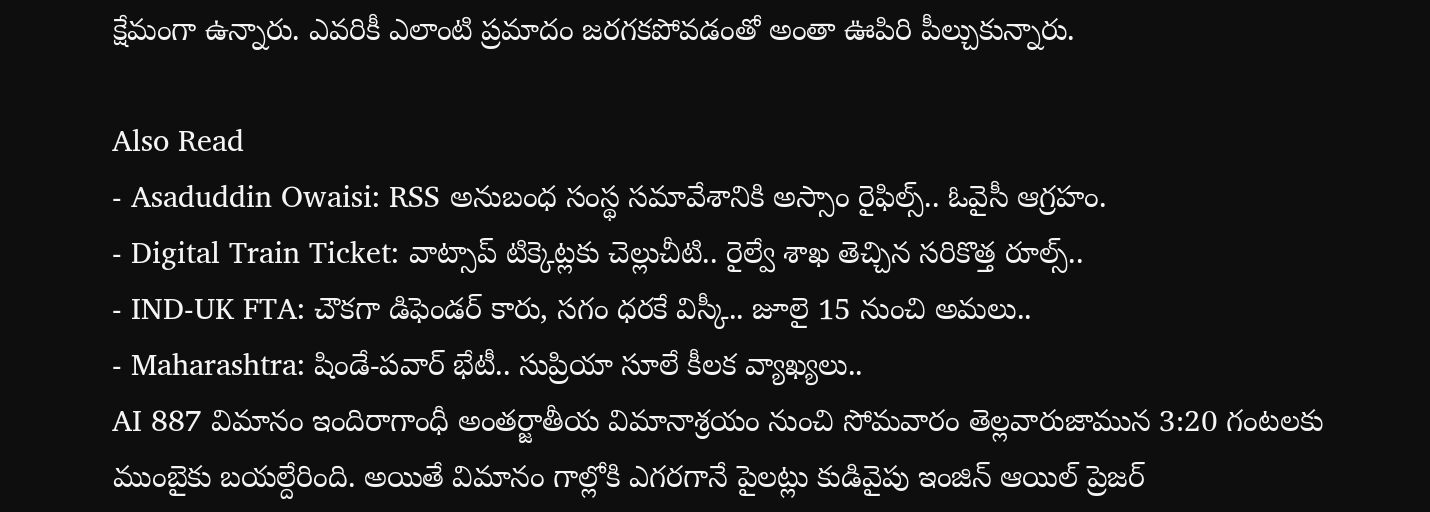క్షేమంగా ఉన్నారు. ఎవరికీ ఎలాంటి ప్రమాదం జరగకపోవడంతో అంతా ఊపిరి పీల్చుకున్నారు.

Also Read
- Asaduddin Owaisi: RSS అనుబంధ సంస్థ సమావేశానికి అస్సాం రైఫిల్స్.. ఓవైసీ ఆగ్రహం.
- Digital Train Ticket: వాట్సాప్ టిక్కెట్లకు చెల్లుచీటి.. రైల్వే శాఖ తెచ్చిన సరికొత్త రూల్స్..
- IND-UK FTA: చౌకగా డిఫెండర్ కారు, సగం ధరకే విస్కీ.. జూలై 15 నుంచి అమలు..
- Maharashtra: షిండే-పవార్ భేటీ.. సుప్రియా సూలే కీలక వ్యాఖ్యలు..
AI 887 విమానం ఇందిరాగాంధీ అంతర్జాతీయ విమానాశ్రయం నుంచి సోమవారం తెల్లవారుజామున 3:20 గంటలకు ముంబైకు బయల్దేరింది. అయితే విమానం గాల్లోకి ఎగరగానే పైలట్లు కుడివైపు ఇంజిన్ ఆయిల్ ప్రెజర్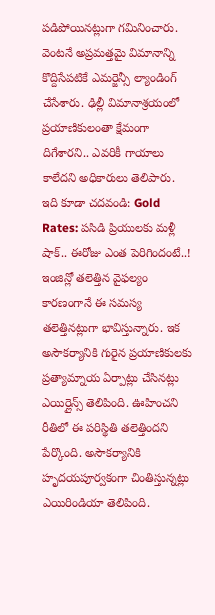పడిపోయినట్లుగా గమినించారు. వెంటనే అప్రమత్తమై విమానాన్ని కొద్దిసేపటికే ఎమర్జెన్సీ ల్యాండింగ్ చేసేశారు. ఢిల్లీ విమానాశ్రయంలో ప్రయాణికులంతా క్షేమంగా దిగేశారని.. ఎవరికీ గాయాలు కాలేదని అధికారులు తెలిపారు.
ఇది కూడా చదవండి: Gold Rates: పసిడి ప్రియులకు మళ్లీ షాక్.. ఈరోజు ఎంత పెరిగిందంటే..!
ఇంజిన్లో తలెత్తిన వైఫల్యం కారణంగానే ఈ సమస్య తలెత్తినట్లుగా భావిస్తున్నారు. ఇక అసౌకర్యానికి గురైన ప్రయాణికులకు ప్రత్యామ్నాయ ఏర్పాట్లు చేసినట్లు ఎయిర్లైన్స్ తెలిపింది. ఊహించని రీతిలో ఈ పరిస్థితి తలెత్తిందని పేర్కొంది. అసౌకర్యానికి హృదయపూర్వకంగా చింతిస్తున్నట్లు ఎయిరిండియా తెలిపింది.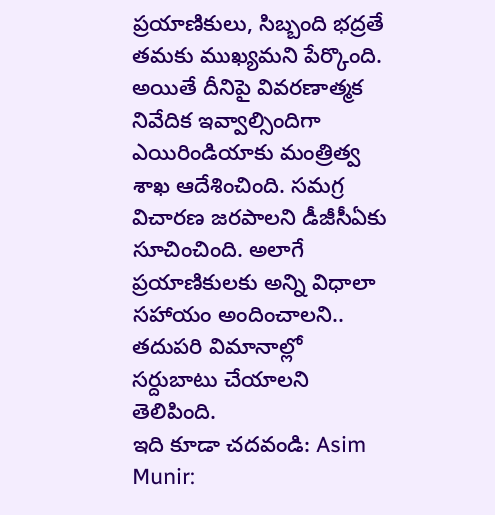ప్రయాణికులు, సిబ్బంది భద్రతే తమకు ముఖ్యమని పేర్కొంది. అయితే దీనిపై వివరణాత్మక నివేదిక ఇవ్వాల్సిందిగా ఎయిరిండియాకు మంత్రిత్వ శాఖ ఆదేశించింది. సమగ్ర విచారణ జరపాలని డీజీసీఏకు సూచించింది. అలాగే ప్రయాణికులకు అన్ని విధాలా సహాయం అందించాలని.. తదుపరి విమానాల్లో సర్దుబాటు చేయాలని తెలిపింది.
ఇది కూడా చదవండి: Asim Munir: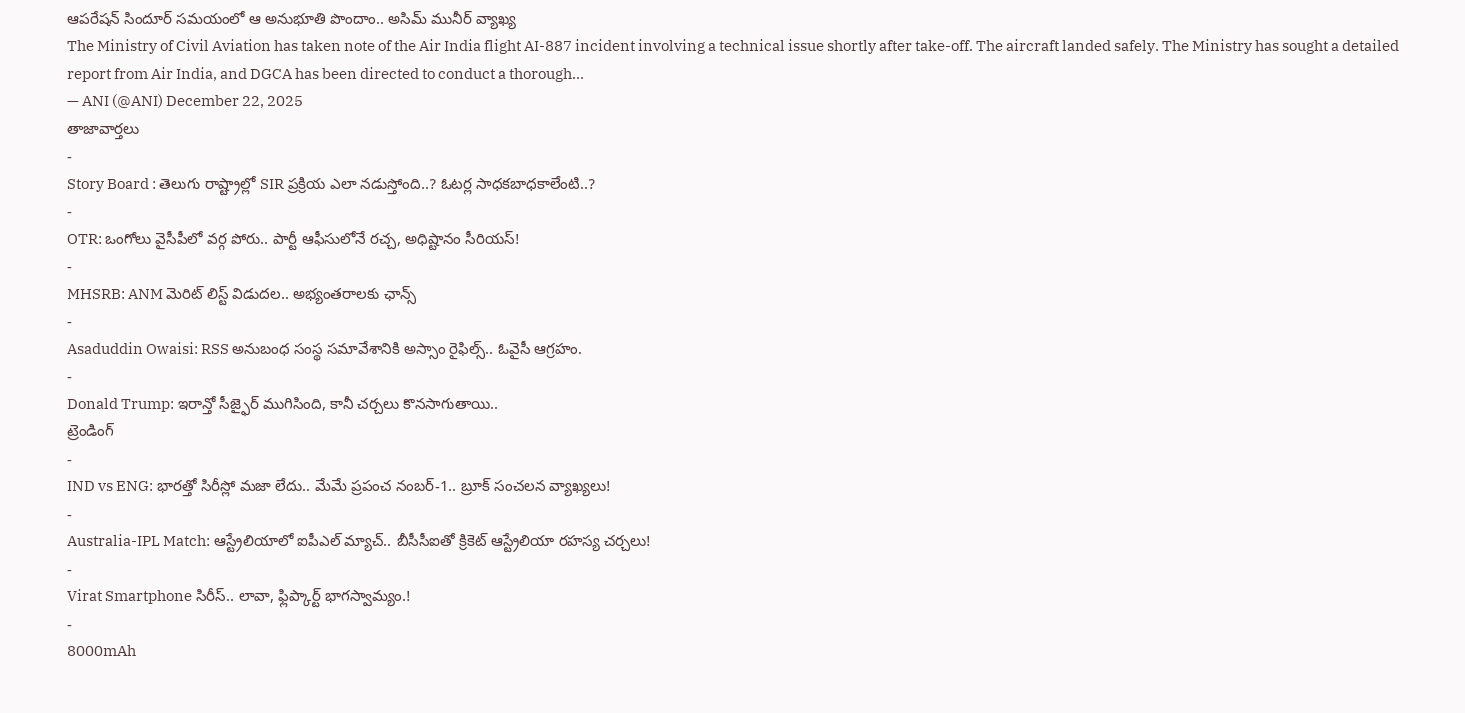ఆపరేషన్ సిందూర్ సమయంలో ఆ అనుభూతి పొందాం.. అసిమ్ మునీర్ వ్యాఖ్య
The Ministry of Civil Aviation has taken note of the Air India flight AI-887 incident involving a technical issue shortly after take-off. The aircraft landed safely. The Ministry has sought a detailed report from Air India, and DGCA has been directed to conduct a thorough…
— ANI (@ANI) December 22, 2025
తాజావార్తలు
-
Story Board : తెలుగు రాష్ట్రాల్లో SIR ప్రక్రియ ఎలా నడుస్తోంది..? ఓటర్ల సాధకబాధకాలేంటి..?
-
OTR: ఒంగోలు వైసీపీలో వర్గ పోరు.. పార్టీ ఆఫీసులోనే రచ్చ, అధిష్టానం సీరియస్!
-
MHSRB: ANM మెరిట్ లిస్ట్ విడుదల.. అభ్యంతరాలకు ఛాన్స్
-
Asaduddin Owaisi: RSS అనుబంధ సంస్థ సమావేశానికి అస్సాం రైఫిల్స్.. ఓవైసీ ఆగ్రహం.
-
Donald Trump: ఇరాన్తో సీజ్ఫైర్ ముగిసింది, కానీ చర్చలు కొనసాగుతాయి..
ట్రెండింగ్
-
IND vs ENG: భారత్తో సిరీస్లో మజా లేదు.. మేమే ప్రపంచ నంబర్-1.. బ్రూక్ సంచలన వ్యాఖ్యలు!
-
Australia-IPL Match: ఆస్ట్రేలియాలో ఐపీఎల్ మ్యాచ్.. బీసీసీఐతో క్రికెట్ ఆస్ట్రేలియా రహస్య చర్చలు!
-
Virat Smartphone సిరీస్.. లావా, ఫ్లిప్కార్ట్ భాగస్వామ్యం.!
-
8000mAh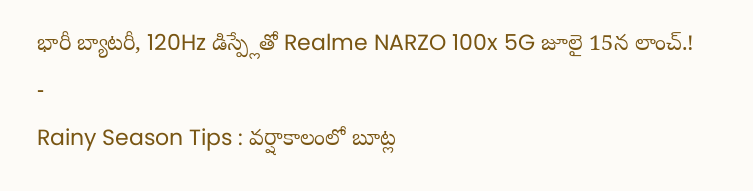భారీ బ్యాటరీ, 120Hz డిస్ప్లేతో Realme NARZO 100x 5G జూలై 15న లాంచ్.!
-
Rainy Season Tips : వర్షాకాలంలో బూట్ల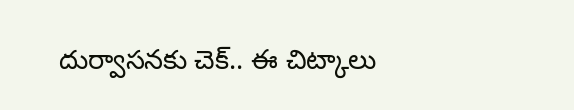దుర్వాసనకు చెక్.. ఈ చిట్కాలు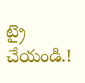ట్రై చేయండి.!